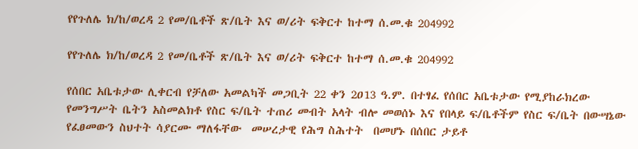የየጉለሌ ክ/ከ/ወረዳ 2 የመ/ቤቶች ጽ/ቤት እና ወ/ሪት ፍቅርተ ከተማ ሰ.መ.ቁ 204992

የየጉለሌ ክ/ከ/ወረዳ 2 የመ/ቤቶች ጽ/ቤት እና ወ/ሪት ፍቅርተ ከተማ ሰ.መ.ቁ 204992

የሰበር አቤቱታው ሊቀርብ የቻለው አመልካች መጋቢት 22 ቀን 2ዐ13 ዓ.ም. በተፃፈ የሰበር አቤቱታው የሚያከራክረው የመንግሥት ቤትን አስመልክቶ የስር ፍ/ቤት ተጠሪ መብት አላት ብሎ መወሰኑ እና የበላይ ፍ/ቤቶችም የስር ፍ/ቤት በውሣኔው የፈፀመውን ስህተት ሳያርሙ ማለፋቸው  መሠረታዊ የሕግ ስሕተት  በመሆኑ በሰበር ታይቶ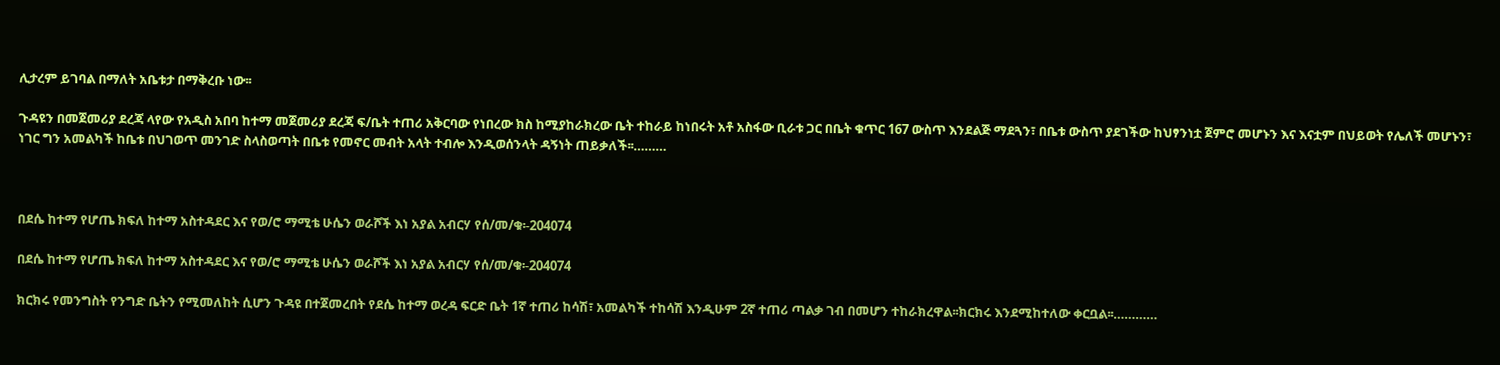ሊታረም ይገባል በማለት አቤቱታ በማቅረቡ ነው፡፡

ጉዳዩን በመጀመሪያ ደረጃ ላየው የአዲስ አበባ ከተማ መጀመሪያ ደረጃ ፍ/ቤት ተጠሪ አቅርባው የነበረው ክስ ከሚያከራክረው ቤት ተከራይ ከነበሩት አቶ አስፋው ቢራቱ ጋር በቤት ቁጥር 167 ውስጥ እንደልጅ ማደጓን፣ በቤቱ ውስጥ ያደገችው ከህፃንነቷ ጀምሮ መሆኑን እና እናቷም በህይወት የሌለች መሆኑን፣ ነገር ግን አመልካች ከቤቱ በህገወጥ መንገድ ስላስወጣት በቤቱ የመኖር መብት አላት ተብሎ እንዲወሰንላት ዳኝነት ጠይቃለች፡፡………



በደሴ ከተማ የሆጤ ክፍለ ከተማ አስተዳደር እና የወ/ሮ ማሚቴ ሁሴን ወራሾች እነ አያል አብርሃ የሰ/መ/ቁ፡-204074

በደሴ ከተማ የሆጤ ክፍለ ከተማ አስተዳደር እና የወ/ሮ ማሚቴ ሁሴን ወራሾች እነ አያል አብርሃ የሰ/መ/ቁ፡-204074

ክርክሩ የመንግስት የንግድ ቤትን የሚመለከት ሲሆን ጉዳዩ በተጀመረበት የደሴ ከተማ ወረዳ ፍርድ ቤት 1ኛ ተጠሪ ከሳሽ፣ አመልካች ተከሳሽ እንዲሁም 2ኛ ተጠሪ ጣልቃ ገብ በመሆን ተከራክረዋል፡፡ክርክሩ እንደሚከተለው ቀርቧል፡፡…………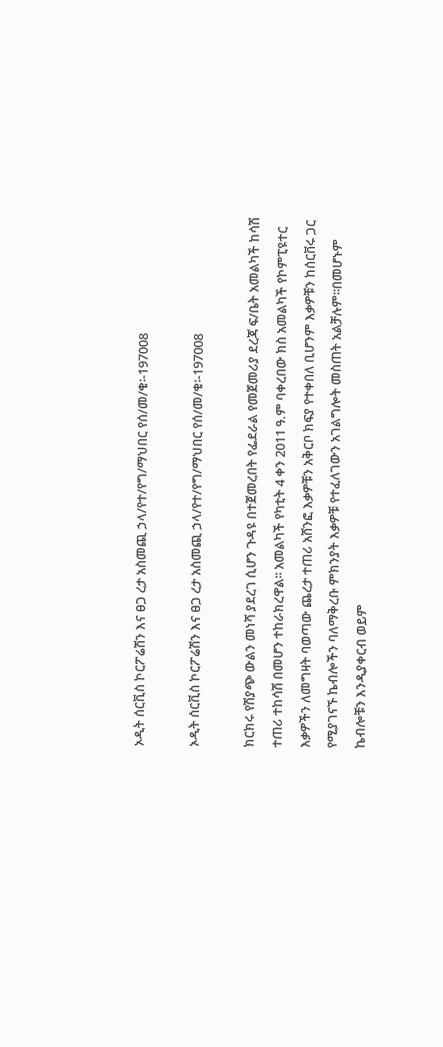ኦዲት ሰርቪስ ኮርፖሬሽን እና ፀጋ ረታ አስመጪ ኃላ/የተ/የግ/ማህበር የሰ/መ/ቁ፡-197008

ኦዲት ሰርቪስ ኮርፖሬሽን እና ፀጋ ረታ አስመጪ ኃላ/የተ/የግ/ማህበር የሰ/መ/ቁ፡-197008

ክርክሩ የሽያጭ ውልን መነሻ ያደረገ ሲሆን ጉዳዩ በተጀመረበት የፌደራል የመጀመሪያ ደረጃ ፍ/ቤት አመልካች ከሳሽ ተጠሪ ተከሳሽ በመሆን ተከራክረዋል፡፡ አመልካች የካቲት 4 ቀን 2011 ዓ.ም ባቀረበው ክስ አመልካች የኮምፒዩተር እቃዎችን ለመግዛት ባወጣው ጨረታ ተጠሪ አሸንፎ እቃዎቹን አቅርቦ ክፍያ የተቀበለ ቢሆንም እቃዎቹን ከሰርቨሩ ጋር የሚያገናኙ ኬብሎችን ባለማቅረቡ ምክንያት እቃዎቹ የተፈለገውን አገልግሎት መስጠት አልቻሉም፡፡በመሆኑም ኬብሎቹን እንዲያቀርብ ወይም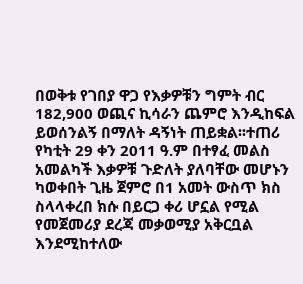በወቅቱ የገበያ ዋጋ የእቃዎቹን ግምት ብር 182,900 ወጪና ኪሳራን ጨምሮ እንዲከፍል ይወሰንልኝ በማለት ዳኝነት ጠይቋል፡፡ተጠሪ የካቲት 29 ቀን 2011 ዓ.ም በተፃፈ መልስ አመልካች እቃዎቹ ጉድለት ያለባቸው መሆኑን ካወቀበት ጊዜ ጀምሮ በ1 አመት ውስጥ ክስ ስላላቀረበ ክሱ በይርጋ ቀሪ ሆኗል የሚል የመጀመሪያ ደረጃ መቃወሚያ አቅርቧል እንደሚከተለው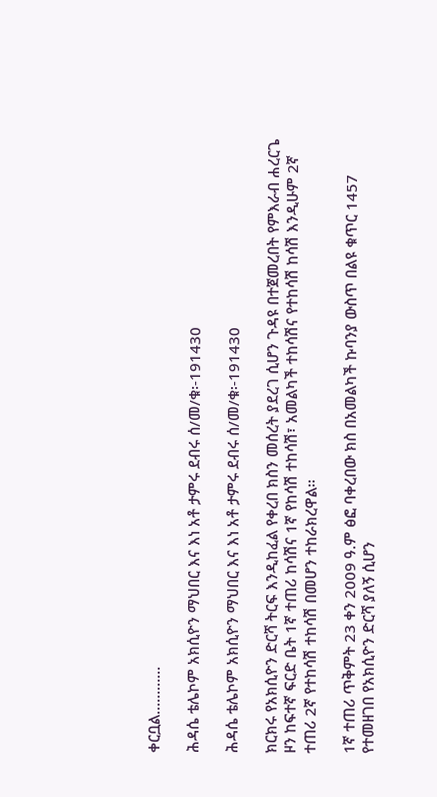ቀርቧል…………

ሕዳሴ ቴሌኮም አክሲዮን ማህበር እና እነ አቶ ታምሩ ደብሩ ሰ/መ/ቁ፡-191430

ሕዳሴ ቴሌኮም አክሲዮን ማህበር እና እነ አቶ ታምሩ ደብሩ ሰ/መ/ቁ፡-191430

ክርክሩ የአክሲዮን ድርሻ ትርፍ እንዲከፈል የቀረበ ክስን መሰረት ያደረገ ሲሆን ጉዳዩ በተጀመረበት የምእራብ ሐረርጌ ዞን ከፍተኛ ፍርድ ቤት 1ኛ ተጠሪ ከሳሽና 1ኛ የከሳሽ ተከሳሽ፣ አመልካች ተከሳሽና የተከሳሽ ከሳሽ እንዲሁም 2ኛ ተጠሪ 2ኛ የተከሳሽ ተከሳሽ በመሆን ተከራክረዋል፡፡

1ኛ ተጠሪ ጥቅምት 23 ቀን 2009 ዓ.ም ፅፎ ባቀረበው ክስ በአመልካች ኩባንያ ውስጥ በልዩ ቁጥር 1457 የተመዘገበ የአክሲዮን ድርሻ ያለኝ ሲሆን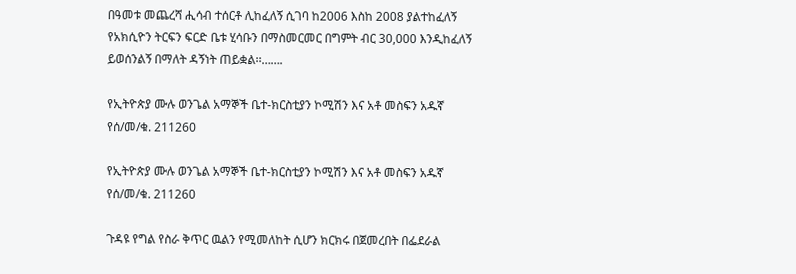በዓመቱ መጨረሻ ሒሳብ ተሰርቶ ሊከፈለኝ ሲገባ ከ2006 እስከ 2008 ያልተከፈለኝ የአክሲዮን ትርፍን ፍርድ ቤቱ ሂሳቡን በማስመርመር በግምት ብር 30,000 እንዲከፈለኝ ይወሰንልኝ በማለት ዳኝነት ጠይቋል፡፡…….

የኢትዮጵያ ሙሉ ወንጌል አማኞች ቤተ-ክርስቲያን ኮሚሽን እና አቶ መስፍን አዱኛ የሰ/መ/ቁ. 211260

የኢትዮጵያ ሙሉ ወንጌል አማኞች ቤተ-ክርስቲያን ኮሚሽን እና አቶ መስፍን አዱኛ የሰ/መ/ቁ. 211260

ጉዳዩ የግል የስራ ቅጥር ዉልን የሚመለከት ሲሆን ክርክሩ በጀመረበት በፌደራል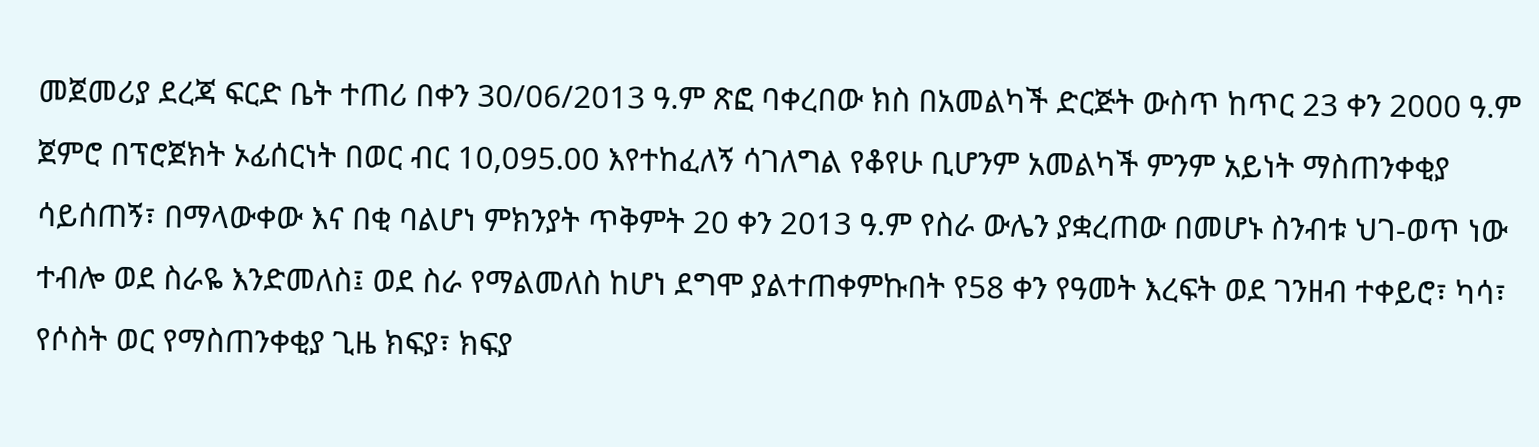መጀመሪያ ደረጃ ፍርድ ቤት ተጠሪ በቀን 30/06/2013 ዓ.ም ጽፎ ባቀረበው ክስ በአመልካች ድርጅት ውስጥ ከጥር 23 ቀን 2000 ዓ.ም ጀምሮ በፕሮጀክት ኦፊሰርነት በወር ብር 10,095.00 እየተከፈለኝ ሳገለግል የቆየሁ ቢሆንም አመልካች ምንም አይነት ማስጠንቀቂያ ሳይሰጠኝ፣ በማላውቀው እና በቂ ባልሆነ ምክንያት ጥቅምት 20 ቀን 2013 ዓ.ም የስራ ውሌን ያቋረጠው በመሆኑ ስንብቱ ህገ-ወጥ ነው ተብሎ ወደ ስራዬ እንድመለስ፤ ወደ ስራ የማልመለስ ከሆነ ደግሞ ያልተጠቀምኩበት የ58 ቀን የዓመት እረፍት ወደ ገንዘብ ተቀይሮ፣ ካሳ፣ የሶስት ወር የማስጠንቀቂያ ጊዜ ክፍያ፣ ክፍያ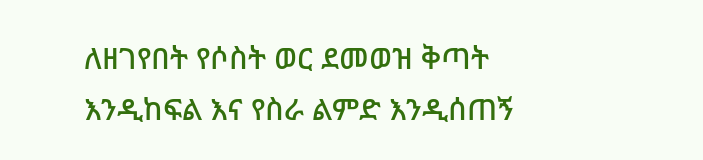ለዘገየበት የሶስት ወር ደመወዝ ቅጣት እንዲከፍል እና የስራ ልምድ እንዲሰጠኝ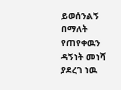ይወሰንልኝ በማለት የጠየቀዉን ዳኝነት መነሻ ያደረገ ነዉ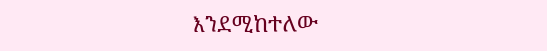እንደሚከተለው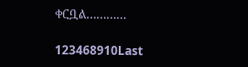ቀርቧል…………

123468910Last